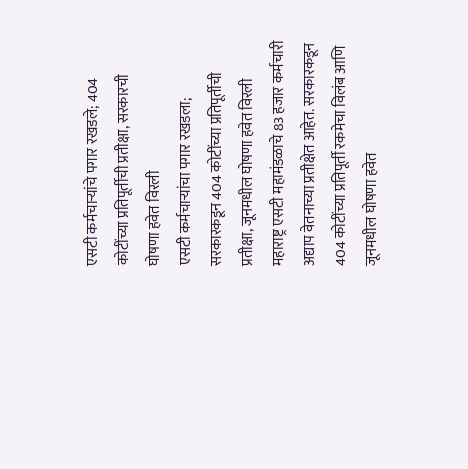एसटी कर्मचाऱ्यांचे पगार रखडले; 404 कोटींच्या प्रतिपूर्तीची प्रतीक्षा, सरकारची घोषणा हवेत विरली
एसटी कर्मचाऱ्यांचा पगार रखडला; सरकारकडून 404 कोटींच्या प्रतिपूर्तीची प्रतीक्षा, जूनमधील घोषणा हवेत विरली
महाराष्ट्र एसटी महामंडळाचे 83 हजार कर्मचारी अद्याप वेतनाच्या प्रतीक्षेत आहेत. सरकारकडून 404 कोटींच्या प्रतिपूर्ती रकमेचा विलंब आणि जूनमधील घोषणा हवेत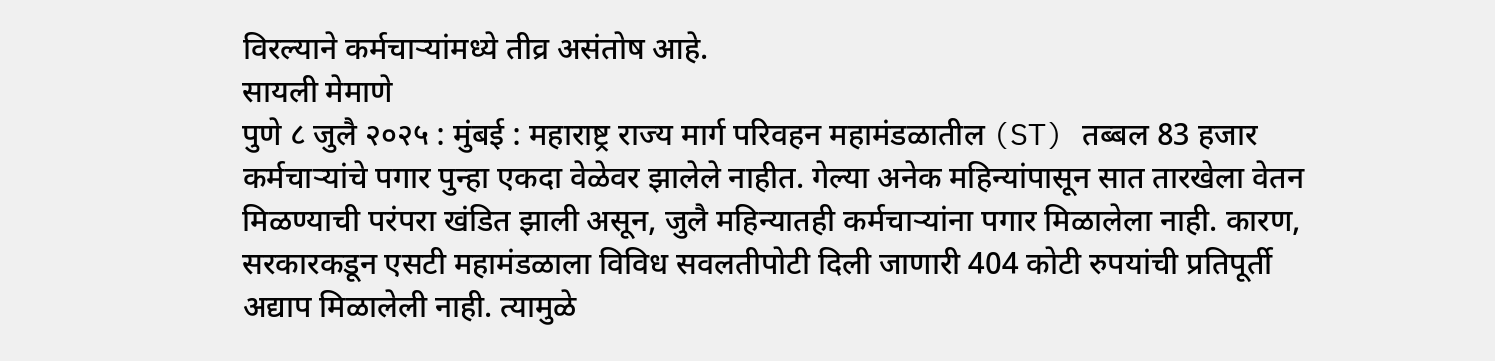विरल्याने कर्मचाऱ्यांमध्ये तीव्र असंतोष आहे.
सायली मेमाणे
पुणे ८ जुलै २०२५ : मुंबई : महाराष्ट्र राज्य मार्ग परिवहन महामंडळातील (ST) तब्बल 83 हजार कर्मचाऱ्यांचे पगार पुन्हा एकदा वेळेवर झालेले नाहीत. गेल्या अनेक महिन्यांपासून सात तारखेला वेतन मिळण्याची परंपरा खंडित झाली असून, जुलै महिन्यातही कर्मचाऱ्यांना पगार मिळालेला नाही. कारण, सरकारकडून एसटी महामंडळाला विविध सवलतीपोटी दिली जाणारी 404 कोटी रुपयांची प्रतिपूर्ती अद्याप मिळालेली नाही. त्यामुळे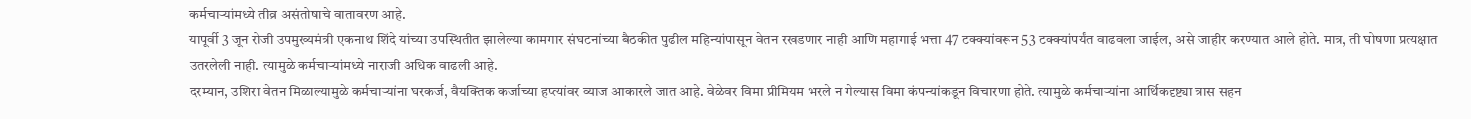कर्मचाऱ्यांमध्ये तीव्र असंतोषाचे वातावरण आहे.
यापूर्वी 3 जून रोजी उपमुख्यमंत्री एकनाथ शिंदे यांच्या उपस्थितीत झालेल्या कामगार संघटनांच्या बैठकीत पुढील महिन्यांपासून वेतन रखडणार नाही आणि महागाई भत्ता 47 टक्क्यांवरून 53 टक्क्यांपर्यंत वाढवला जाईल, असे जाहीर करण्यात आले होते. मात्र, ती घोषणा प्रत्यक्षात उतरलेली नाही. त्यामुळे कर्मचाऱ्यांमध्ये नाराजी अधिक वाढली आहे.
दरम्यान, उशिरा वेतन मिळाल्यामुळे कर्मचाऱ्यांना घरकर्ज, वैयक्तिक कर्जाच्या हप्त्यांवर व्याज आकारले जात आहे. वेळेवर विमा प्रीमियम भरले न गेल्यास विमा कंपन्यांकडून विचारणा होते. त्यामुळे कर्मचाऱ्यांना आर्थिकदृष्ट्या त्रास सहन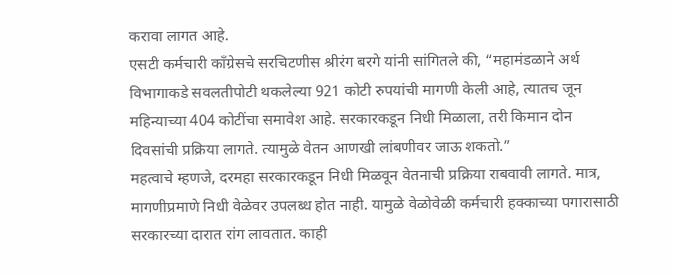करावा लागत आहे.
एसटी कर्मचारी काँग्रेसचे सरचिटणीस श्रीरंग बरगे यांनी सांगितले की, “महामंडळाने अर्थ विभागाकडे सवलतीपोटी थकलेल्या 921 कोटी रुपयांची मागणी केली आहे, त्यातच जून महिन्याच्या 404 कोटींचा समावेश आहे. सरकारकडून निधी मिळाला, तरी किमान दोन दिवसांची प्रक्रिया लागते. त्यामुळे वेतन आणखी लांबणीवर जाऊ शकतो.”
महत्वाचे म्हणजे, दरमहा सरकारकडून निधी मिळवून वेतनाची प्रक्रिया राबवावी लागते. मात्र, मागणीप्रमाणे निधी वेळेवर उपलब्ध होत नाही. यामुळे वेळोवेळी कर्मचारी हक्काच्या पगारासाठी सरकारच्या दारात रांग लावतात. काही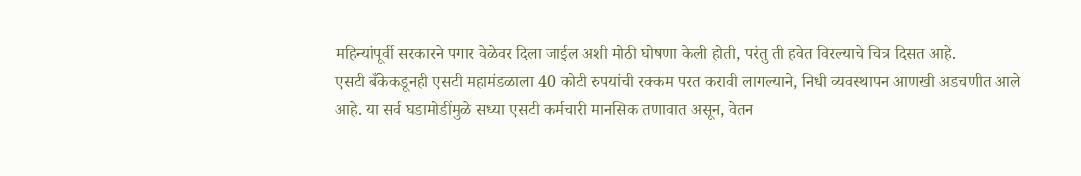महिन्यांपूर्वी सरकारने पगार वेळेवर दिला जाईल अशी मोठी घोषणा केली होती, परंतु ती हवेत विरल्याचे चित्र दिसत आहे.
एसटी बँकेकडूनही एसटी महामंडळाला 40 कोटी रुपयांची रक्कम परत करावी लागल्याने, निधी व्यवस्थापन आणखी अडचणीत आले आहे. या सर्व घडामोडींमुळे सध्या एसटी कर्मचारी मानसिक तणावात असून, वेतन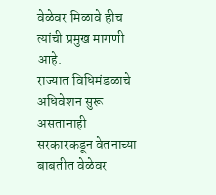वेळेवर मिळावे हीच त्यांची प्रमुख मागणी आहे.
राज्यात विधिमंडळाचे अधिवेशन सुरू असतानाही सरकारकडून वेतनाच्या बाबतीत वेळेवर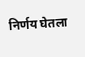निर्णय घेतला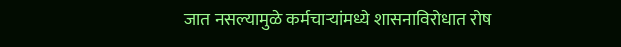जात नसल्यामुळे कर्मचाऱ्यांमध्ये शासनाविरोधात रोष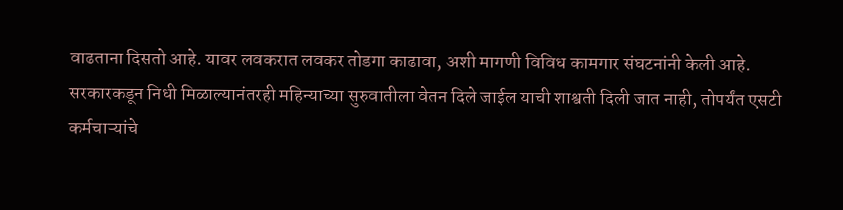वाढताना दिसतो आहे. यावर लवकरात लवकर तोडगा काढावा, अशी मागणी विविध कामगार संघटनांनी केली आहे.
सरकारकडून निधी मिळाल्यानंतरही महिन्याच्या सुरुवातीला वेतन दिले जाईल याची शाश्वती दिली जात नाही, तोपर्यंत एसटी कर्मचाऱ्यांचे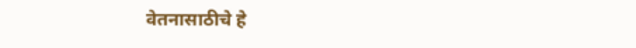वेतनासाठीचे हे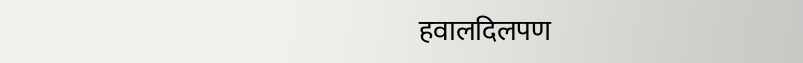हवालदिलपण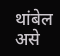थांबेल असे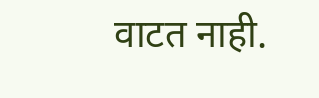वाटत नाही.